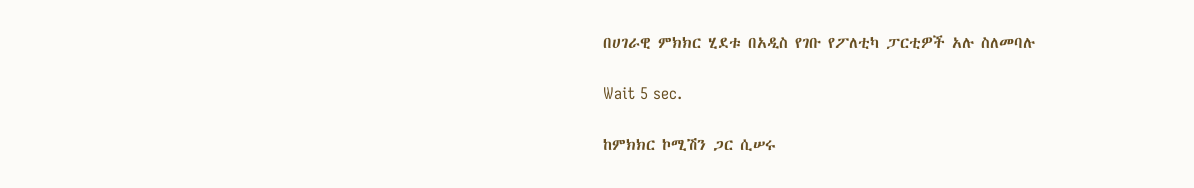በሀገራዊ ምክክር ሂደቱ በአዲስ የገቡ የፖለቲካ ፓርቲዎች አሉ ስለመባሉ

Wait 5 sec.

ከምክክር ኮሚሽን ጋር ሲሠሩ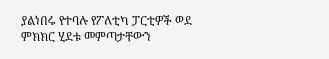ያልነበሩ የተባሉ የፖለቲካ ፓርቲዎች ወደ ምክክር ሂደቱ መምጣታቸውን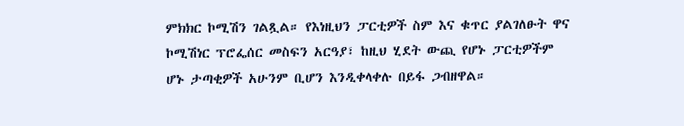ምክክር ኮሚሽን ገልጿል። የእነዚህን ፓርቲዎች ስም እና ቁጥር ያልገለፁት ዋና ኮሚሽነር ፕሮፌሰር መስፍን አርዓያ፣ ከዚህ ሂደት ውጪ የሆኑ ፓርቲዎችም ሆኑ ታጣቂዎች አሁንም ቢሆን እንዲቀላቀሉ በይፋ ጋብዘዋል።